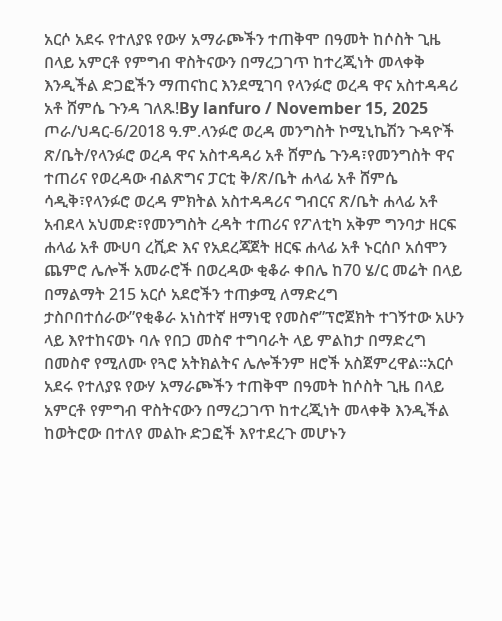አርሶ አደሩ የተለያዩ የውሃ አማራጮችን ተጠቅሞ በዓመት ከሶስት ጊዜ በላይ አምርቶ የምግብ ዋስትናውን በማረጋገጥ ከተረጂነት መላቀቅ እንዲችል ድጋፎችን ማጠናከር እንደሚገባ የላንፉሮ ወረዳ ዋና አስተዳዳሪ አቶ ሸምሴ ጉንዳ ገለጹ!By lanfuro / November 15, 2025 ጦራ/ህዳር-6/2018 ዓ.ም.ላንፉሮ ወረዳ መንግስት ኮሚኒኬሽን ጉዳዮች ጽ/ቤት/የላንፉሮ ወረዳ ዋና አስተዳዳሪ አቶ ሸምሴ ጉንዳ፣የመንግስት ዋና ተጠሪና የወረዳው ብልጽግና ፓርቲ ቅ/ጽ/ቤት ሐላፊ አቶ ሸምሴ ሳዲቅ፣የላንፉሮ ወረዳ ምክትል አስተዳዳሪና ግብርና ጽ/ቤት ሐላፊ አቶ አብደላ አህመድ፣የመንግስት ረዳት ተጠሪና የፖለቲካ አቅም ግንባታ ዘርፍ ሐላፊ አቶ ሙሀባ ረሺድ እና የአደረጃጀት ዘርፍ ሐላፊ አቶ ኑርሰቦ አሰሞን ጨምሮ ሌሎች አመራሮች በወረዳው ቂቆራ ቀበሌ ከ70 ሄ/ር መሬት በላይ በማልማት 215 አርሶ አደሮችን ተጠቃሚ ለማድረግ ታስቦበተሰራው”የቂቆራ አነስተኛ ዘማነዊ የመስኖ”ፕሮጀክት ተገኝተው አሁን ላይ እየተከናወኑ ባሉ የበጋ መስኖ ተግባራት ላይ ምልከታ በማድረግ በመስኖ የሚለሙ የጓሮ አትክልትና ሌሎችንም ዘሮች አስጀምረዋል።አርሶ አደሩ የተለያዩ የውሃ አማራጮችን ተጠቅሞ በዓመት ከሶስት ጊዜ በላይ አምርቶ የምግብ ዋስትናውን በማረጋገጥ ከተረጂነት መላቀቅ እንዲችል ከወትሮው በተለየ መልኩ ድጋፎች እየተደረጉ መሆኑን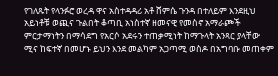የገለጹት የላንፉሮ ወረዳ ዋና አስተዳዳሪ አቶ ሸምሴ ጉንዳ በተለይም እንደዚህ አይነቶቹ ወጪና ጉልበት ቆጣቢ አነስተኛ ዘመናዊ የመስኖ አማራጮች ምርታማነትን በማሳደግ የአርሶ አደሩን ተጠቃሚነት ከማጉላት አንጻር ያላቸው ሚና ከፍተኛ በመሆኑ ይህን እንደ መልካም አጋጣሚ ወስዶ በአግባቡ መጠቀም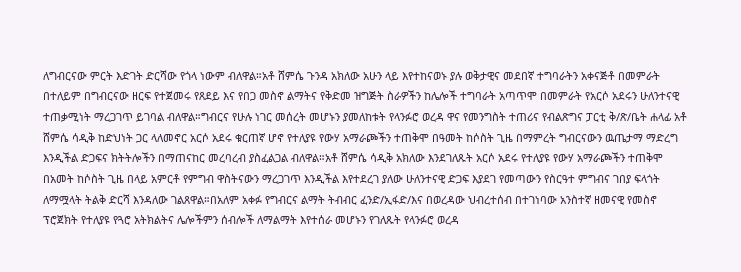ለግብርናው ምርት እድገት ድርሻው የጎላ ነውም ብለዋል።አቶ ሸምሴ ጉንዳ አክለው አሁን ላይ እየተከናወኑ ያሉ ወቅታዊና መደበኛ ተግባራትን አቀናጅቶ በመምራት በተለይም በግብርናው ዘርፍ የተጀመሩ የጸደይ እና የበጋ መስኖ ልማትና የቅድመ ዝግጅት ስራዎችን ከሌሎች ተግባራት አጣጥሞ በመምራት የአርሶ አደሩን ሁለንተናዊ ተጠቃሚነት ማረጋገጥ ይገባል ብለዋል።ግብርና የሁሉ ነገር መሰረት መሆኑን ያመለከቱት የላንፉሮ ወረዳ ዋና የመንግስት ተጠሪና የብልጽግና ፓርቲ ቅ/ጽ/ቤት ሐላፊ አቶ ሸምሴ ሳዲቅ ከድህነት ጋር ላለመኖር አርሶ አደሩ ቁርጠኛ ሆኖ የተለያዩ የውሃ አማራጮችን ተጠቅሞ በዓመት ከሶስት ጊዜ በማምረት ግብርናውን ዉጤታማ ማድረግ እንዲችል ድጋፍና ክትትሎችን በማጠናከር መረባረብ ያስፈልጋል ብለዋል።አቶ ሸምሴ ሳዲቅ አክለው እንደገለጹት አርሶ አደሩ የተለያዩ የውሃ አማራጮችን ተጠቅሞ በአመት ከሶስት ጊዜ በላይ አምርቶ የምግብ ዋስትናውን ማረጋገጥ እንዲችል እየተደረገ ያለው ሁለንተናዊ ድጋፍ እያደገ የመጣውን የስርዓተ ምግብና ገበያ ፍላጎት ለማሟላት ትልቅ ድርሻ እንዳለው ገልጸዋል።በአለም አቀፉ የግብርና ልማት ትብብር ፈንድ/ኢፋድ/እና በወረዳው ህብረተሰብ በተገነባው አንስተኛ ዘመናዊ የመስኖ ፕሮጀክት የተለያዩ የጓሮ አትክልትና ሌሎችምን ሰብሎች ለማልማት እየተሰራ መሆኑን የገለጹት የላንፉሮ ወረዳ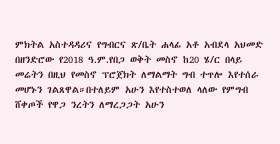ምክትል አስተዳዳሪና የግብርና ጽ/ቤት ሐላፊ አቶ አብደላ አህመድ በዘንድሮው የ2018 ዓ.ም.የበጋ ወቅት መስኖ ከ20 ሄ/ር በላይ መሬትን በዚህ የመስኖ ፕሮጀክት ለማልማት ግብ ተጥሎ እየተሰራ መሆኑን ገልጸዋል።በተለይም አሁን እየተስተወለ ላለው የምግብ ሸቀጦች የዋጋ ንረትን ለማረጋጋት አሁን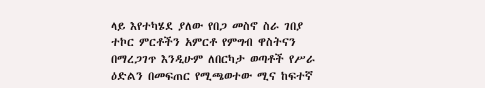ላይ እየተካሄደ ያለው የበጋ መስኖ ስራ ገበያ ተኮር ምርቶችን አምርቶ የምግብ ዋስትናን በማረጋገጥ እንዲሁም ለበርካታ ወጣቶች የሥራ ዕድልን በመፍጠር የሚጫወተው ሚና ከፍተኛ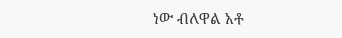ነው ብለዋል አቶ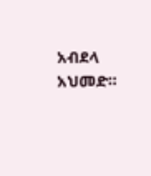አብደላ አህመድ።